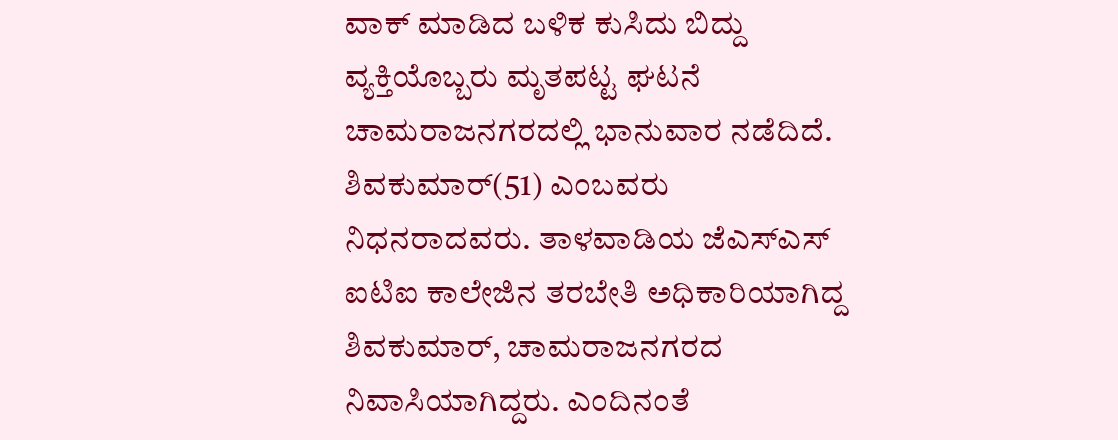ವಾಕ್ ಮಾಡಿದ ಬಳಿಕ ಕುಸಿದು ಬಿದ್ದು ವ್ಯಕ್ತಿಯೊಬ್ಬರು ಮೃತಪಟ್ಟ ಘಟನೆ ಚಾಮರಾಜನಗರದಲ್ಲಿ ಭಾನುವಾರ ನಡೆದಿದೆ. ಶಿವಕುಮಾರ್(51) ಎಂಬವರು ನಿಧನರಾದವರು. ತಾಳವಾಡಿಯ ಜೆಎಸ್ಎಸ್ ಐಟಿಐ ಕಾಲೇಜಿನ ತರಬೇತಿ ಅಧಿಕಾರಿಯಾಗಿದ್ದ ಶಿವಕುಮಾರ್, ಚಾಮರಾಜನಗರದ ನಿವಾಸಿಯಾಗಿದ್ದರು. ಎಂದಿನಂತೆ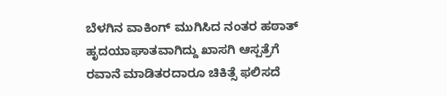ಬೆಳಗಿನ ವಾಕಿಂಗ್ ಮುಗಿಸಿದ ನಂತರ ಹಠಾತ್ ಹೃದಯಾಘಾತವಾಗಿದ್ದು ಖಾಸಗಿ ಆಸ್ಪತ್ರೆಗೆ ರವಾನೆ ಮಾಡಿತರದಾರೂ ಚಿಕಿತ್ಸೆ ಫಲಿಸದೆ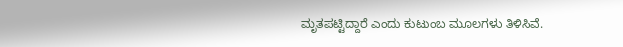ಮೃತಪಟ್ಟಿದ್ದಾರೆ ಎಂದು ಕುಟುಂಬ ಮೂಲಗಳು ತಿಳಿಸಿವೆ.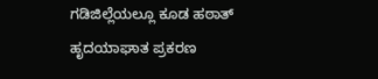ಗಡಿಜಿಲ್ಲೆಯಲ್ಲೂ ಕೂಡ ಹಠಾತ್ ಹೃದಯಾಘಾತ ಪ್ರಕರಣ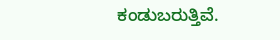ಕಂಡುಬರುತ್ತಿವೆ.